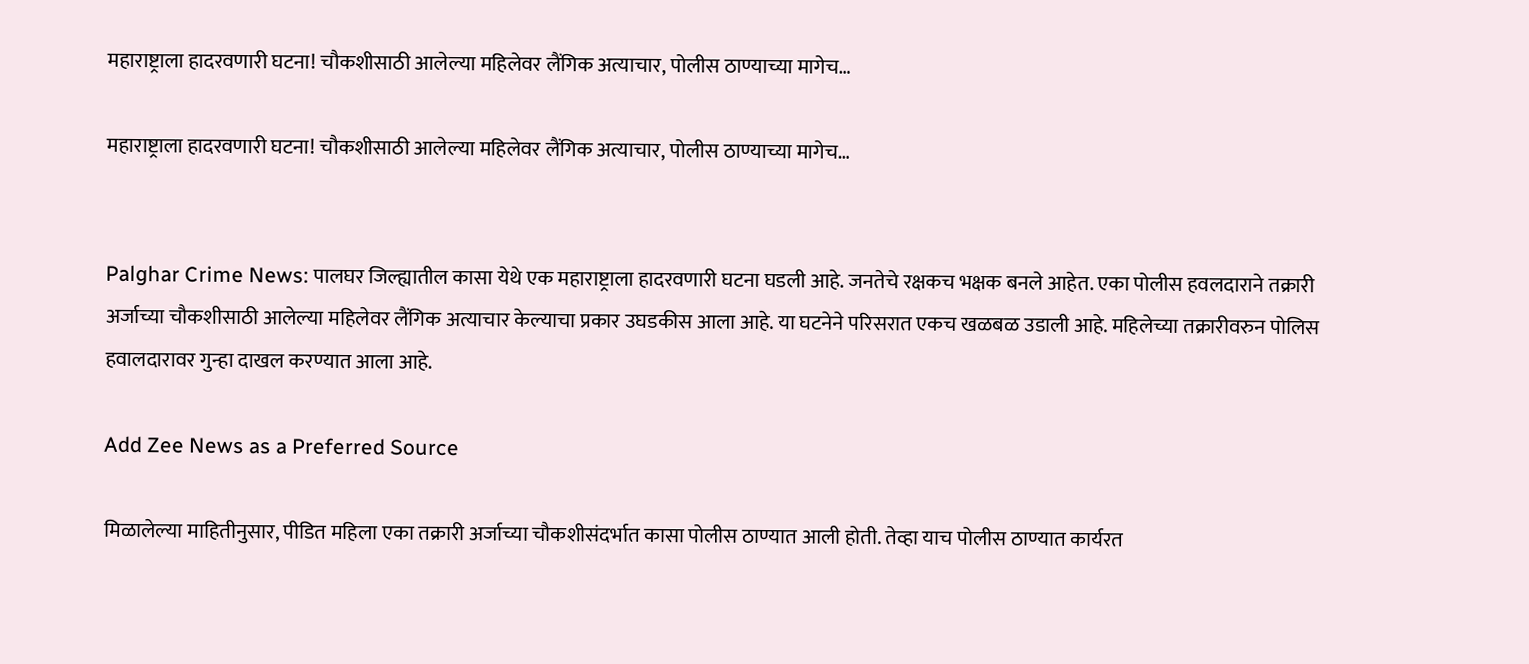महाराष्ट्राला हादरवणारी घटना! चौकशीसाठी आलेल्या महिलेवर लैंगिक अत्याचार, पोलीस ठाण्याच्या मागेच…

महाराष्ट्राला हादरवणारी घटना! चौकशीसाठी आलेल्या महिलेवर लैंगिक अत्याचार, पोलीस ठाण्याच्या मागेच…


Palghar Crime News: पालघर जिल्ह्यातील कासा येथे एक महाराष्ट्राला हादरवणारी घटना घडली आहे. जनतेचे रक्षकच भक्षक बनले आहेत. एका पोलीस हवलदाराने तक्रारी अर्जाच्या चौकशीसाठी आलेल्या महिलेवर लैंगिक अत्याचार केल्याचा प्रकार उघडकीस आला आहे. या घटनेने परिसरात एकच खळबळ उडाली आहे. महिलेच्या तक्रारीवरुन पोलिस हवालदारावर गुन्हा दाखल करण्यात आला आहे.

Add Zee News as a Preferred Source

मिळालेल्या माहितीनुसार, पीडित महिला एका तक्रारी अर्जाच्या चौकशीसंदर्भात कासा पोलीस ठाण्यात आली होती. तेव्हा याच पोलीस ठाण्यात कार्यरत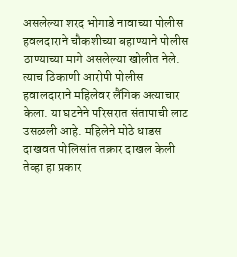असलेल्या शरद भोगाडे नावाच्या पोलीस हवलदाराने चौकशीच्या बहाण्याने पोलीस ठाण्याच्या मागे असलेल्या खोलीत नेले. त्याच ठिकाणी आरोपी पोलीस हवालदाराने महिलेवर लैंगिक अत्याचार केला. या घटनेने परिसरात संतापाची लाट उसळली आहे. महिलेने मोठे धाडस दाखवत पोलिसांत तक्रार दाखल केली तेव्हा हा प्रकार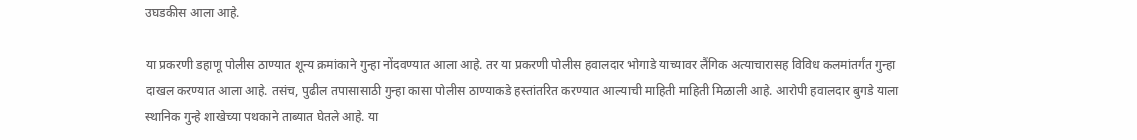उघडकीस आला आहे.

या प्रकरणी डहाणू पोलीस ठाण्यात शून्य क्रमांकाने गुन्हा नोंदवण्यात आला आहे. तर या प्रकरणी पोलीस हवालदार भोगाडे याच्यावर लैंगिक अत्याचारासह विविध कलमांतर्गंत गुन्हा दाखल करण्यात आला आहे. तसंच, पुढील तपासासाठी गुन्हा कासा पोलीस ठाण्याकडे हस्तांतरित करण्यात आल्याची माहिती माहिती मिळाली आहे. आरोपी हवालदार बुगडे याला स्थानिक गुन्हे शाखेच्या पथकाने ताब्यात घेतले आहे. या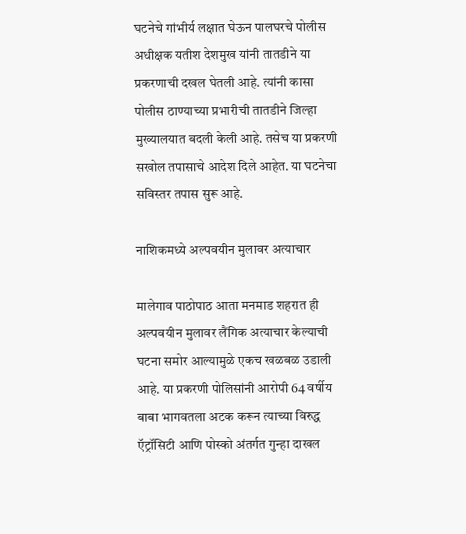घटनेचे गांभीर्य लक्षात घेऊन पालघरचे पोलीस अधीक्षक यतीश देशमुख यांनी तातडीने या प्रकरणाची दखल घेतली आहे. त्यांनी कासा पोलीस ठाण्याच्या प्रभारीची तातडीने जिल्हा मुख्यालयात बदली केली आहे. तसेच या प्रकरणी सखोल तपासाचे आदेश दिले आहेत. या घटनेचा सविस्तर तपास सुरू आहे.

नाशिकमध्ये अल्पवयीन मुलावर अत्याचार

मालेगाव पाठोपाठ आता मनमाड शहरात ही अल्पवयीन मुलावर लैंगिक अत्याचार केल्याची घटना समोर आल्यामुळे एकच खळबळ उडाली आहे. या प्रकरणी पोलिसांनी आरोपी 64 वर्षीय बाबा भागवतला अटक करून त्याच्या विरुद्ध ऍट्रॉसिटी आणि पोस्को अंतर्गत गुन्हा दाखल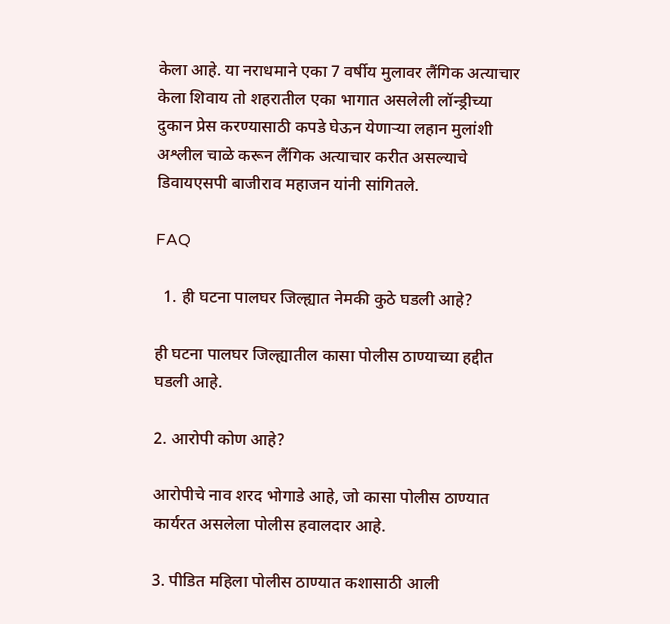केला आहे. या नराधमाने एका 7 वर्षीय मुलावर लैंगिक अत्याचार केला शिवाय तो शहरातील एका भागात असलेली लॉन्ड्रीच्या दुकान प्रेस करण्यासाठी कपडे घेऊन येणाऱ्या लहान मुलांशी अश्लील चाळे करून लैंगिक अत्याचार करीत असल्याचे डिवायएसपी बाजीराव महाजन यांनी सांगितले.

FAQ

  1. ही घटना पालघर जिल्ह्यात नेमकी कुठे घडली आहे?

ही घटना पालघर जिल्ह्यातील कासा पोलीस ठाण्याच्या हद्दीत घडली आहे.

2. आरोपी कोण आहे?

आरोपीचे नाव शरद भोगाडे आहे, जो कासा पोलीस ठाण्यात कार्यरत असलेला पोलीस हवालदार आहे.

3. पीडित महिला पोलीस ठाण्यात कशासाठी आली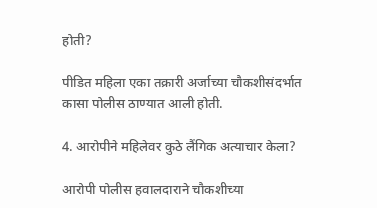होती?

पीडित महिला एका तक्रारी अर्जाच्या चौकशीसंदर्भात कासा पोलीस ठाण्यात आली होती.

4. आरोपीने महिलेवर कुठे लैंगिक अत्याचार केला?

आरोपी पोलीस हवालदाराने चौकशीच्या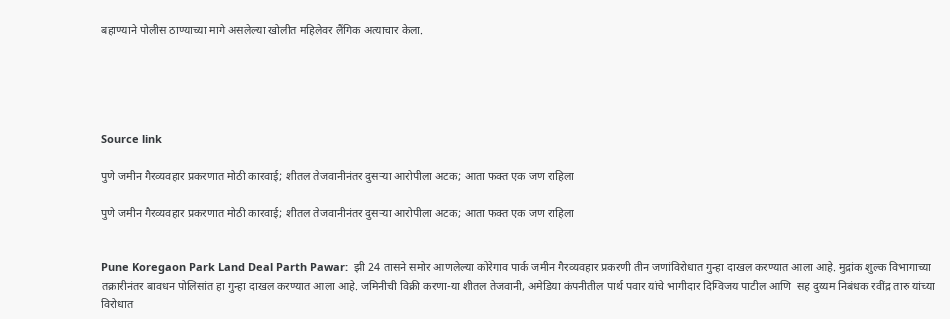बहाण्याने पोलीस ठाण्याच्या मागे असलेल्या खोलीत महिलेवर लैंगिक अत्याचार केला.





Source link

पुणे जमीन गैरव्यवहार प्रकरणात मोठी कारवाई; शीतल तेजवानीनंतर दुसऱ्या आरोपीला अटक; आता फक्त एक जण राहिला

पुणे जमीन गैरव्यवहार प्रकरणात मोठी कारवाई; शीतल तेजवानीनंतर दुसऱ्या आरोपीला अटक; आता फक्त एक जण राहिला


Pune Koregaon Park Land Deal Parth Pawar:  झी 24 तासने समोर आणलेल्या कोरेगाव पार्क जमीन गैरव्यवहार प्रकरणी तीन जणांविरोधात गुन्हा दाखल करण्यात आला आहे. मुद्रांक शुल्क विभागाच्या तक्रारीनंतर बावधन पोलिसांत हा गुन्हा दाखल करण्यात आला आहे. जमिनीची विक्री करणा-या शीतल तेजवानी, अमेडिया कंपनीतील पार्थ पवार यांचे भागीदार दिग्विजय पाटील आणि  सह दुय्यम निबंधक रवींद्र तारु यांच्या विरोधात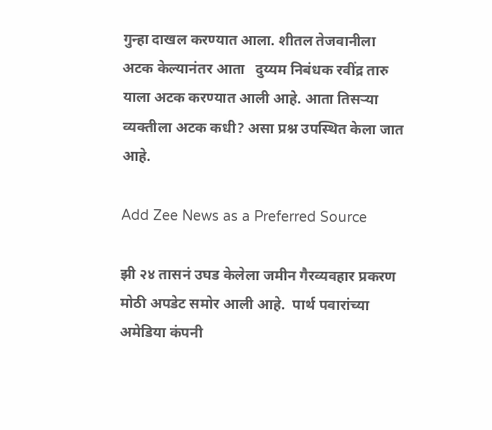गुन्हा दाखल करण्यात आला. शीतल तेजवानीला अटक केल्यानंतर आता   दुय्यम निबंधक रवींद्र तारु याला अटक करण्यात आली आहे. आता तिसऱ्या व्यक्तीला अटक कधी? असा प्रश्न उपस्थित केला जात आहे.

Add Zee News as a Preferred Source

झी २४ तासनं उघड केलेला जमीन गैरव्यवहार प्रकरण मोठी अपडेट समोर आली आहे.  पार्थ पवारांच्या अमेडिया कंपनी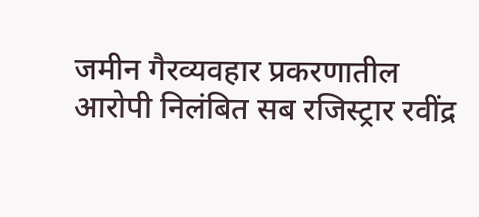जमीन गैरव्यवहार प्रकरणातील आरोपी निलंबित सब रजिस्ट्रार रवींद्र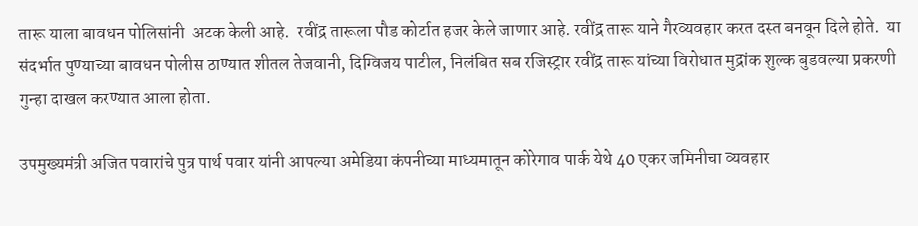तारू याला बावधन पोलिसांनी  अटक केली आहे.  रवींद्र तारूला पौड कोर्टात हजर केले जाणार आहे. रवींद्र तारू याने गैरव्यवहार करत दस्त बनवून दिले होते.  या संदर्भात पुण्याच्या बावधन पोलीस ठाण्यात शीतल तेजवानी, दिग्विजय पाटील, निलंबित सब रजिस्ट्रार रवींद्र तारू यांच्या विरोधात मुद्रांक शुल्क बुडवल्या प्रकरणी गुन्हा दाखल करण्यात आला होता.

उपमुख्यमंत्री अजित पवारांचे पुत्र पार्थ पवार यांनी आपल्या अमेडिया कंपनीच्या माध्यमातून कोरेगाव पार्क येथे 40 एकर जमिनीचा व्यवहार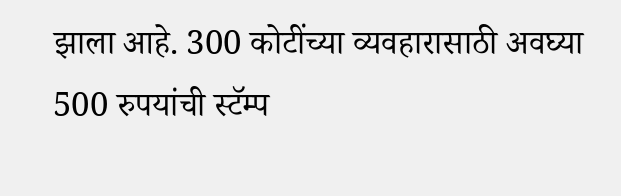झाला आहे. 300 कोटींच्या व्यवहारासाठी अवघ्या 500 रुपयांची स्टॅम्प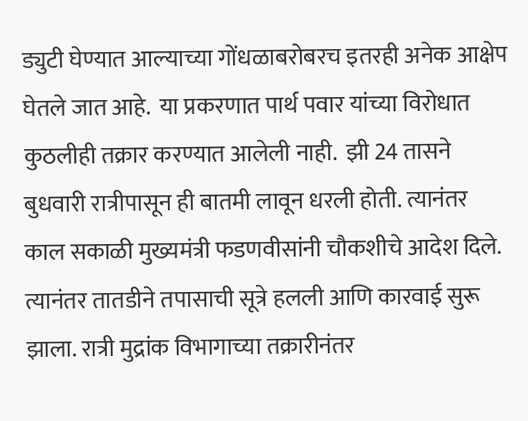ड्युटी घेण्यात आल्याच्या गोंधळाबरोबरच इतरही अनेक आक्षेप घेतले जात आहे.  या प्रकरणात पार्थ पवार यांच्या विरोधात कुठलीही तक्रार करण्यात आलेली नाही.  झी 24 तासने बुधवारी रात्रीपासून ही बातमी लावून धरली होती. त्यानंतर काल सकाळी मुख्यमंत्री फडणवीसांनी चौकशीचे आदेश दिले. त्यानंतर तातडीने तपासाची सूत्रे हलली आणि कारवाई सुरू झाला. रात्री मुद्रांक विभागाच्या तक्रारीनंतर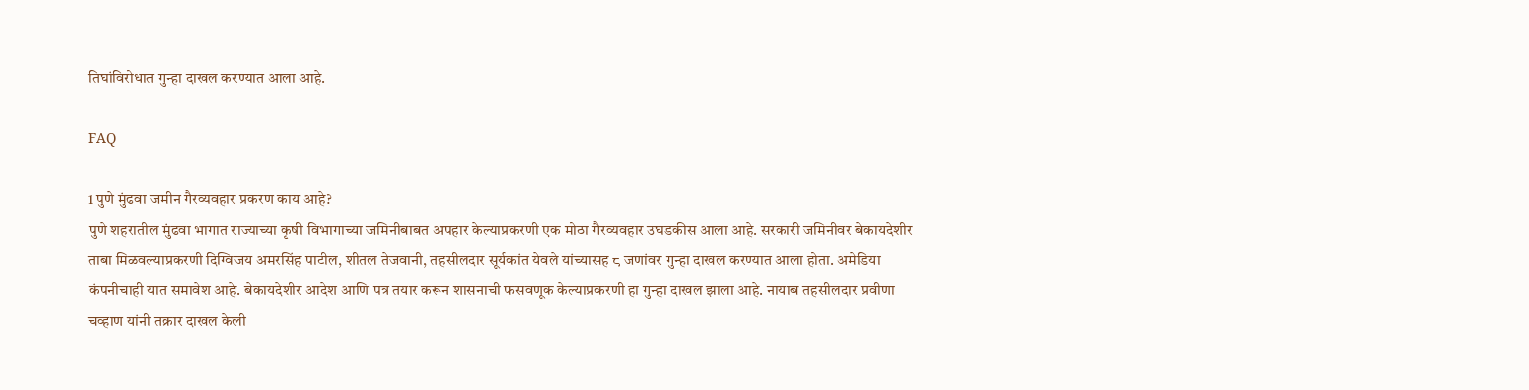तिघांविरोधात गुन्हा दाखल करण्यात आला आहे.

FAQ

1 पुणे मुंढवा जमीन गैरव्यवहार प्रकरण काय आहे?
पुणे शहरातील मुंढवा भागात राज्याच्या कृषी विभागाच्या जमिनीबाबत अपहार केल्याप्रकरणी एक मोठा गैरव्यवहार उघडकीस आला आहे. सरकारी जमिनीवर बेकायदेशीर ताबा मिळवल्याप्रकरणी दिग्विजय अमरसिंह पाटील, शीतल तेजवानी, तहसीलदार सूर्यकांत येवले यांच्यासह ८ जणांवर गुन्हा दाखल करण्यात आला होता. अमेडिया कंपनीचाही यात समावेश आहे. बेकायदेशीर आदेश आणि पत्र तयार करून शासनाची फसवणूक केल्याप्रकरणी हा गुन्हा दाखल झाला आहे. नायाब तहसीलदार प्रवीणा चव्हाण यांनी तक्रार दाखल केली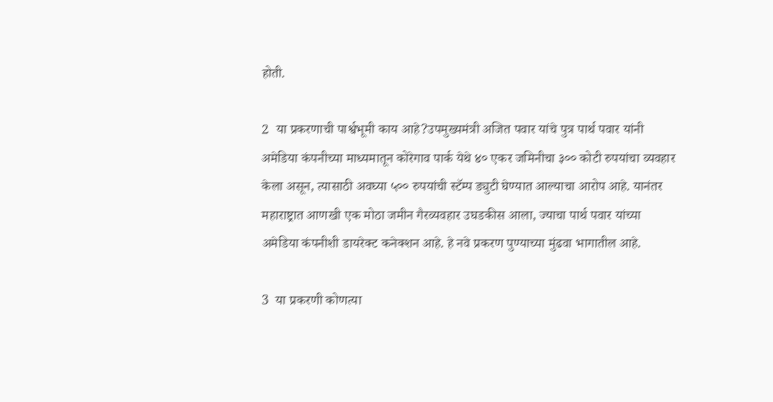होती.

2  या प्रकरणाची पार्श्वभूमी काय आहे?उपमुख्यमंत्री अजित पवार यांचे पुत्र पार्थ पवार यांनी अमेडिया कंपनीच्या माध्यमातून कोरेगाव पार्क येथे ४० एकर जमिनीचा ३०० कोटी रुपयांचा व्यवहार केला असून, त्यासाठी अवघ्या ५०० रुपयांची स्टॅम्प ड्युटी घेण्यात आल्याचा आरोप आहे. यानंतर महाराष्ट्रात आणखी एक मोठा जमीन गैरव्यवहार उघडकीस आला, ज्याचा पार्थ पवार यांच्या अमेडिया कंपनीशी डायरेक्ट कनेक्शन आहे. हे नवे प्रकरण पुण्याच्या मुंढवा भागातील आहे.

3  या प्रकरणी कोणत्या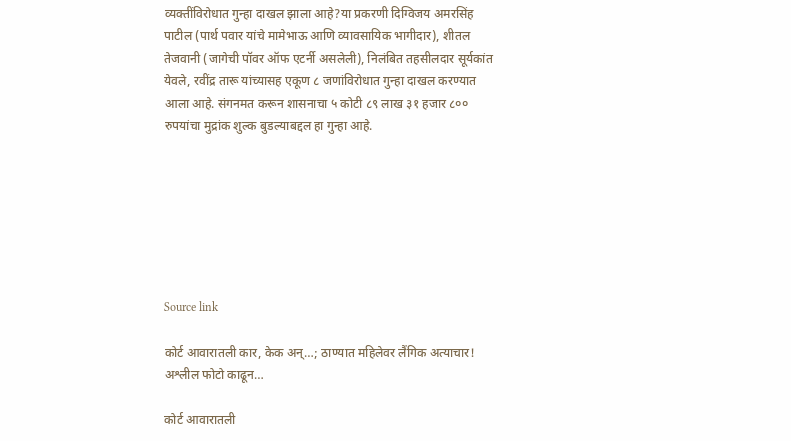व्यक्तींविरोधात गुन्हा दाखल झाला आहे?या प्रकरणी दिग्विजय अमरसिंह पाटील (पार्थ पवार यांचे मामेभाऊ आणि व्यावसायिक भागीदार), शीतल तेजवानी (जागेची पॉवर ऑफ एटर्नी असलेली), निलंबित तहसीलदार सूर्यकांत येवले, रवींद्र तारू यांच्यासह एकूण ८ जणांविरोधात गुन्हा दाखल करण्यात आला आहे. संगनमत करून शासनाचा ५ कोटी ८९ लाख ३१ हजार ८०० रुपयांचा मुद्रांक शुल्क बुडल्याबद्दल हा गुन्हा आहे.







Source link

कोर्ट आवारातली कार, केक अन्…; ठाण्यात महिलेवर लैंगिक अत्याचार! अश्लील फोटो काढून…

कोर्ट आवारातली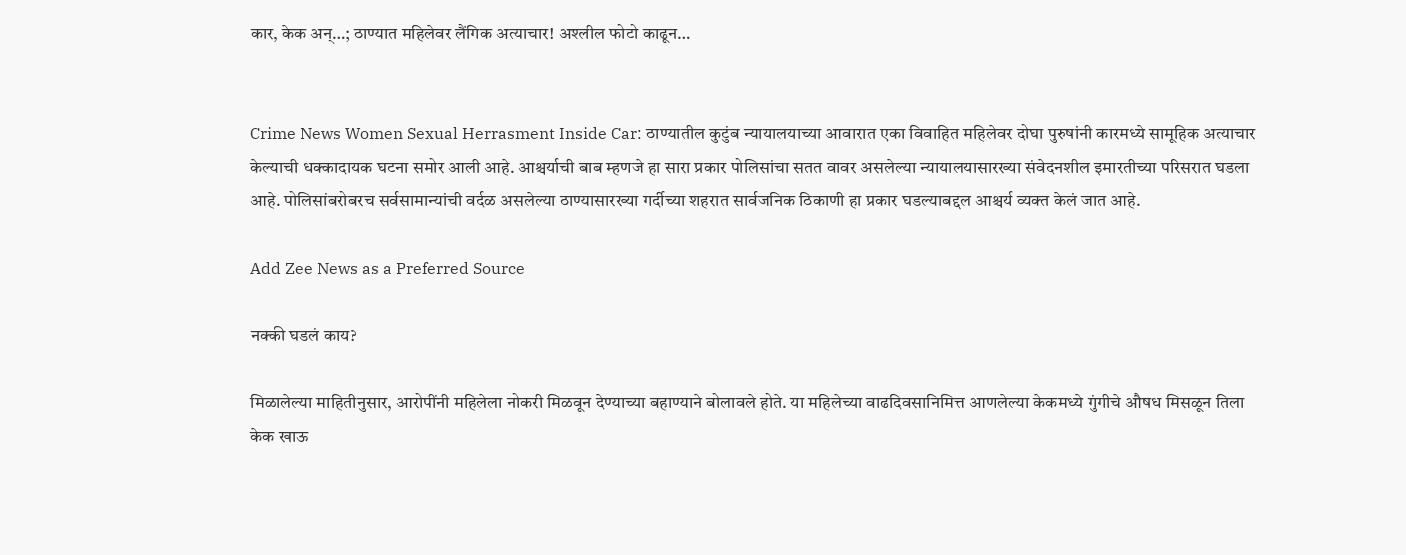कार, केक अन्…; ठाण्यात महिलेवर लैंगिक अत्याचार! अश्लील फोटो काढून…


Crime News Women Sexual Herrasment Inside Car: ठाण्यातील कुटुंब न्यायालयाच्या आवारात एका विवाहित महिलेवर दोघा पुरुषांनी कारमध्ये सामूहिक अत्याचार केल्याची धक्कादायक घटना समोर आली आहे. आश्चर्याची बाब म्हणजे हा सारा प्रकार पोलिसांचा सतत वावर असलेल्या न्यायालयासारख्या संवेदनशील इमारतीच्या परिसरात घडला आहे. पोलिसांबरोबरच सर्वसामान्यांची वर्दळ असलेल्या ठाण्यासारख्या गर्दीच्या शहरात सार्वजनिक ठिकाणी हा प्रकार घडल्याबद्दल आश्चर्य व्यक्त केलं जात आहे.

Add Zee News as a Preferred Source

नक्की घडलं काय?

मिळालेल्या माहितीनुसार, आरोपींनी महिलेला नोकरी मिळवून देण्याच्या बहाण्याने बोलावले होते. या महिलेच्या वाढदिवसानिमित्त आणलेल्या केकमध्ये गुंगीचे औषध मिसळून तिला केक खाऊ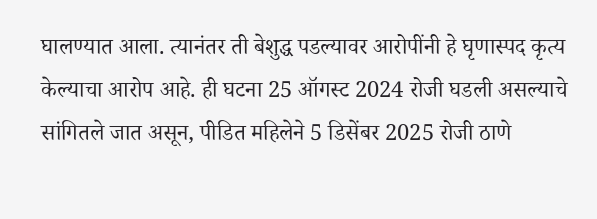घालण्यात आला. त्यानंतर ती बेशुद्ध पडल्यावर आरोपींनी हे घृणास्पद कृत्य केल्याचा आरोप आहे. ही घटना 25 ऑगस्ट 2024 रोजी घडली असल्याचे सांगितले जात असून, पीडित महिलेने 5 डिसेंबर 2025 रोजी ठाणे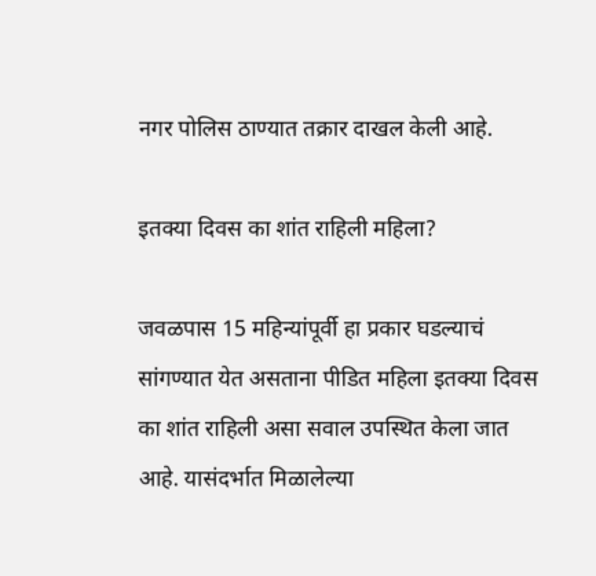नगर पोलिस ठाण्यात तक्रार दाखल केली आहे.

इतक्या दिवस का शांत राहिली महिला?

जवळपास 15 महिन्यांपूर्वी हा प्रकार घडल्याचं सांगण्यात येत असताना पीडित महिला इतक्या दिवस का शांत राहिली असा सवाल उपस्थित केला जात आहे. यासंदर्भात मिळालेल्या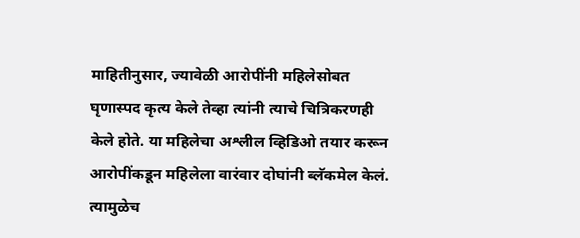माहितीनुसार, ज्यावेळी आरोपींनी महिलेसोबत घृणास्पद कृत्य केले तेव्हा त्यांनी त्याचे चित्रिकरणही केले होते. या महिलेचा अश्लील व्हिडिओ तयार करून आरोपींकडून महिलेला वारंवार दोघांनी ब्लॅकमेल केलं. त्यामुळेच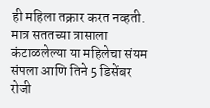ही महिला तक्रार करत नव्हती. मात्र सततच्या त्रासाला कंटाळलेल्या या महिलेचा संयम संपला आणि तिने 5 डिसेंबर रोजी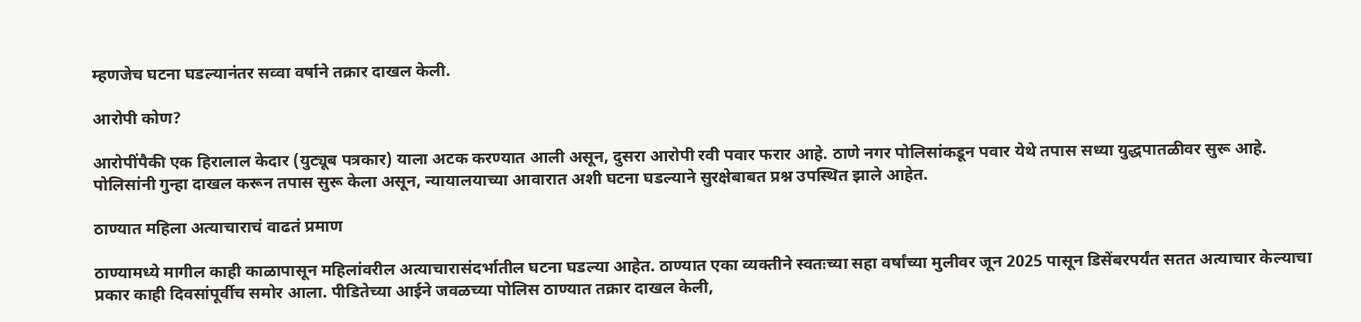म्हणजेच घटना घडल्यानंतर सव्वा वर्षाने तक्रार दाखल केली.

आरोपी कोण?

आरोपींपैकी एक हिरालाल केदार (युट्यूब पत्रकार) याला अटक करण्यात आली असून, दुसरा आरोपी रवी पवार फरार आहे. ठाणे नगर पोलिसांकडून पवार येथे तपास सध्या युद्धपातळीवर सुरू आहे. पोलिसांनी गुन्हा दाखल करून तपास सुरू केला असून, न्यायालयाच्या आवारात अशी घटना घडल्याने सुरक्षेबाबत प्रश्न उपस्थित झाले आहेत.

ठाण्यात महिला अत्याचाराचं वाढतं प्रमाण

ठाण्यामध्ये मागील काही काळापासून महिलांवरील अत्याचारासंदर्भातील घटना घडल्या आहेत. ठाण्यात एका व्यक्तीने स्वतःच्या सहा वर्षांच्या मुलीवर जून 2025 पासून डिसेंबरपर्यंत सतत अत्याचार केल्याचा प्रकार काही दिवसांपूर्वीच समोर आला. पीडितेच्या आईने जवळच्या पोलिस ठाण्यात तक्रार दाखल केली,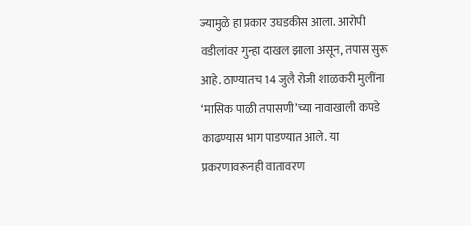ज्यामुळे हा प्रकार उघडकीस आला. आरोपी वडीलांवर गुन्हा दाखल झाला असून, तपास सुरू आहे. ठाण्यातच 14 जुलै रोजी शाळकरी मुलींना ‘मासिक पाळी तपासणी’च्या नावाखाली कपडे काढण्यास भाग पाडण्यात आले. या प्रकरणावरूनही वातावरण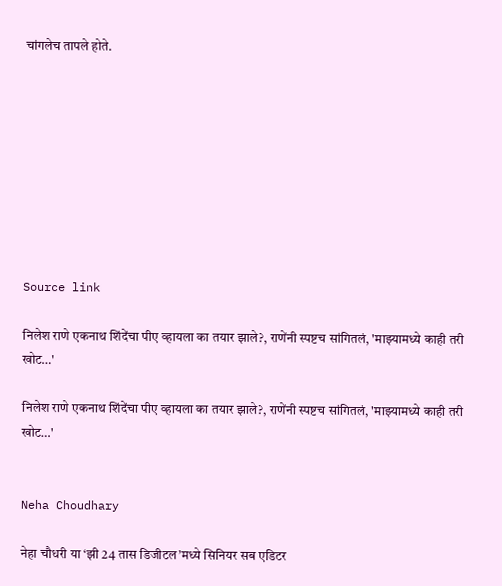चांगलेच तापले होते.









Source link

निलेश राणे एकनाथ शिंदेंचा पीए व्हायला का तयार झाले?, राणेंनी स्पष्टच सांगितलं, 'माझ्यामध्ये काही तरी खोट…'

निलेश राणे एकनाथ शिंदेंचा पीए व्हायला का तयार झाले?, राणेंनी स्पष्टच सांगितलं, 'माझ्यामध्ये काही तरी खोट…'


Neha Choudhary

नेहा चौधरी या ‘झी 24 तास डिजीटल’मध्ये सिनियर सब एडिटर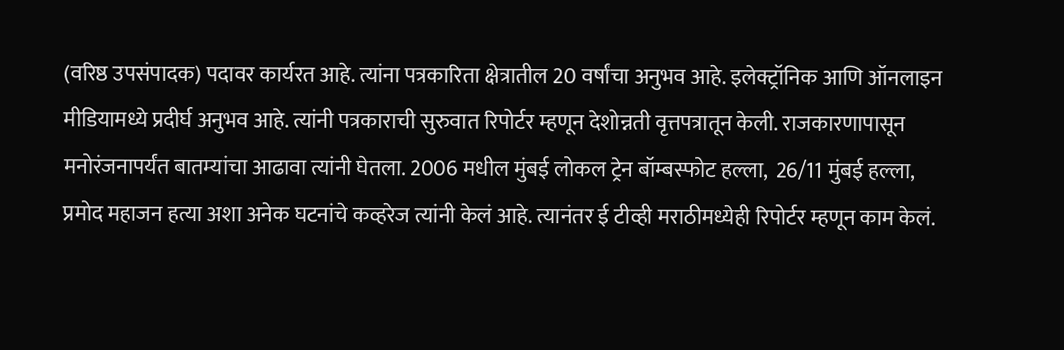(वरिष्ठ उपसंपादक) पदावर कार्यरत आहे. त्यांना पत्रकारिता क्षेत्रातील 20 वर्षांचा अनुभव आहे. इलेक्ट्रॉनिक आणि ऑनलाइन मीडियामध्ये प्रदीर्घ अनुभव आहे. त्यांनी पत्रकाराची सुरुवात रिपोर्टर म्हणून देशोन्नती वृत्तपत्रातून केली. राजकारणापासून मनोरंजनापर्यंत बातम्यांचा आढावा त्यांनी घेतला. 2006 मधील मुंबई लोकल ट्रेन बॉम्बस्फोट हल्ला,  26/11 मुंबई हल्ला, प्रमोद महाजन हत्या अशा अनेक घटनांचे कव्हरेज त्यांनी केलं आहे. त्यानंतर ई टीव्ही मराठीमध्येही रिपोर्टर म्हणून काम केलं.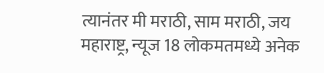त्यानंतर मी मराठी, साम मराठी, जय महाराष्ट्र, न्यूज 18 लोकमतमध्ये अनेक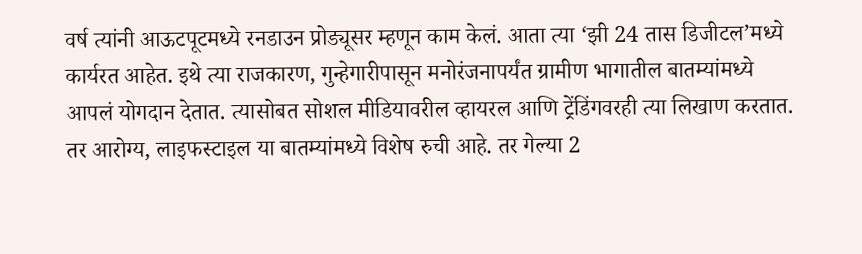वर्ष त्यांनी आऊटपूटमध्ये रनडाउन प्रोड्यूसर म्हणून काम केलं. आता त्या ‘झी 24 तास डिजीटल’मध्ये कार्यरत आहेत. इथे त्या राजकारण, गुन्हेगारीपासून मनोरंजनापर्यंत ग्रामीण भागातील बातम्यांमध्ये आपलं योगदान देतात. त्यासोबत सोशल मीडियावरील व्हायरल आणि ट्रेंडिंगवरही त्या लिखाण करतात. तर आरोग्य, लाइफस्टाइल या बातम्यांमध्ये विशेष रुची आहे. तर गेल्या 2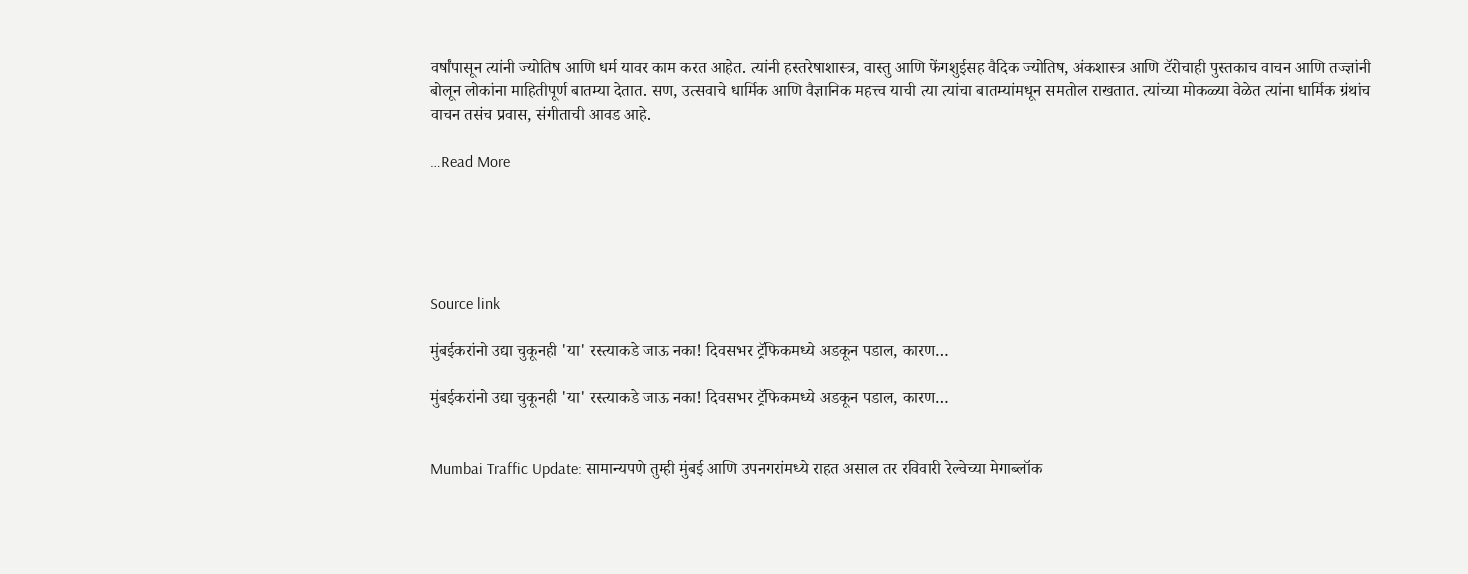वर्षांपासून त्यांनी ज्योतिष आणि धर्म यावर काम करत आहेत. त्यांनी हस्तरेषाशास्त्र, वास्तु आणि फेंगशुईसह वैदिक ज्योतिष, अंकशास्त्र आणि टॅरोचाही पुस्तकाच वाचन आणि तज्ज्ञांनी बोलून लोकांना माहितीपूर्ण बातम्या देतात. सण, उत्सवाचे धार्मिक आणि वैज्ञानिक महत्त्व याची त्या त्यांचा बातम्यांमधून समतोल राखतात. त्यांच्या मोकळ्या वेळेत त्यांना धार्मिक ग्रंथांच वाचन तसंच प्रवास, संगीताची आवड आहे.

…Read More





Source link

मुंबईकरांनो उद्या चुकूनही 'या' रस्त्याकडे जाऊ नका! दिवसभर ट्रॅफिकमध्ये अडकून पडाल, कारण…

मुंबईकरांनो उद्या चुकूनही 'या' रस्त्याकडे जाऊ नका! दिवसभर ट्रॅफिकमध्ये अडकून पडाल, कारण…


Mumbai Traffic Update: सामान्यपणे तुम्ही मुंबई आणि उपनगरांमध्ये राहत असाल तर रविवारी रेल्वेच्या मेगाब्लॉक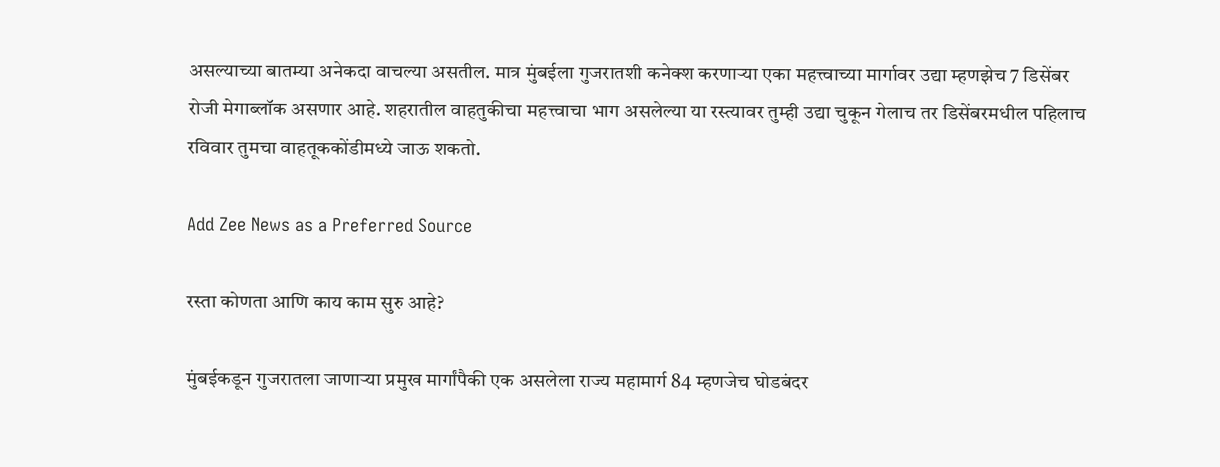असल्याच्या बातम्या अनेकदा वाचल्या असतील. मात्र मुंबईला गुजरातशी कनेक्श करणाऱ्या एका महत्त्वाच्या मार्गावर उद्या म्हणझेच 7 डिसेंबर रोजी मेगाब्लॉक असणार आहे. शहरातील वाहतुकीचा महत्त्वाचा भाग असलेल्या या रस्त्यावर तुम्ही उद्या चुकून गेलाच तर डिसेंबरमधील पहिलाच रविवार तुमचा वाहतूककोंडीमध्ये जाऊ शकतो.

Add Zee News as a Preferred Source

रस्ता कोणता आणि काय काम सुरु आहे?

मुंबईकडून गुजरातला जाणाऱ्या प्रमुख मार्गांपैकी एक असलेला राज्य महामार्ग 84 म्हणजेच घोडबंदर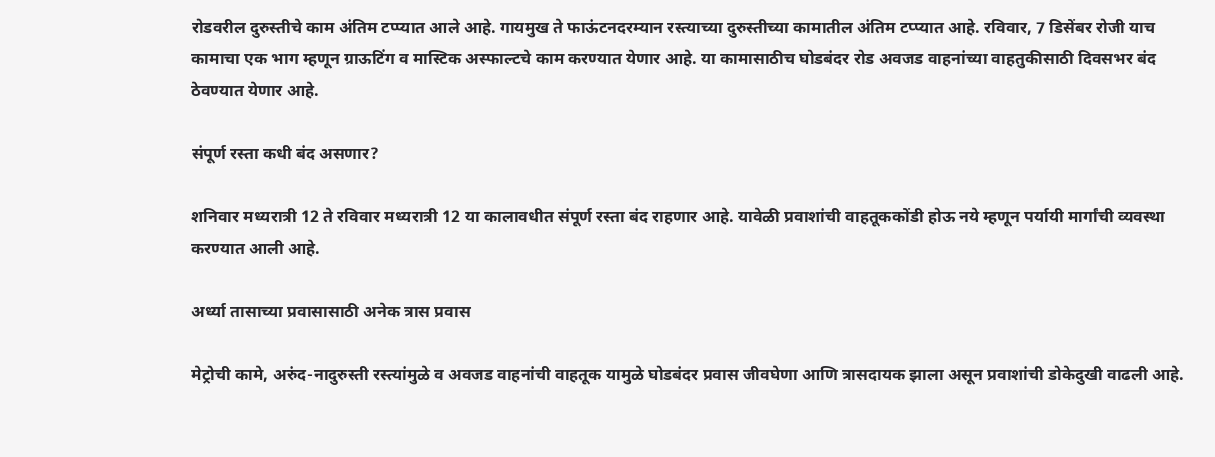रोडवरील दुरुस्तीचे काम अंतिम टप्प्यात आले आहे. गायमुख ते फाऊंटनदरम्यान रस्त्याच्या दुरुस्तीच्या कामातील अंतिम टप्प्यात आहे. रविवार, 7 डिसेंबर रोजी याच कामाचा एक भाग म्हणून ग्राऊटिंग व मास्टिक अस्फाल्टचे काम करण्यात येणार आहे. या कामासाठीच घोडबंदर रोड अवजड वाहनांच्या वाहतुकीसाठी दिवसभर बंद ठेवण्यात येणार आहे.

संपूर्ण रस्ता कधी बंद असणार?

शनिवार मध्यरात्री 12 ते रविवार मध्यरात्री 12 या कालावधीत संपूर्ण रस्ता बंद राहणार आहे. यावेळी प्रवाशांची वाहतूककोंडी होऊ नये म्हणून पर्यायी मार्गांची व्यवस्था करण्यात आली आहे.

अर्ध्या तासाच्या प्रवासासाठी अनेक त्रास प्रवास

मेट्रोची कामे, अरुंद-नादुरुस्ती रस्त्यांमुळे व अवजड वाहनांची वाहतूक यामुळे घोडबंदर प्रवास जीवघेणा आणि त्रासदायक झाला असून प्रवाशांची डोकेदुखी वाढली आहे.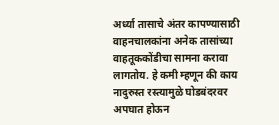अर्ध्या तासाचे अंतर कापण्यासाठी वाहनचालकांना अनेक तासांच्या वाहतूककोंडीचा सामना करावा लागतोय. हे कमी म्हणून की काय नादुरुस्त रस्त्यामुळे घोडबंदरवर अपघात होऊन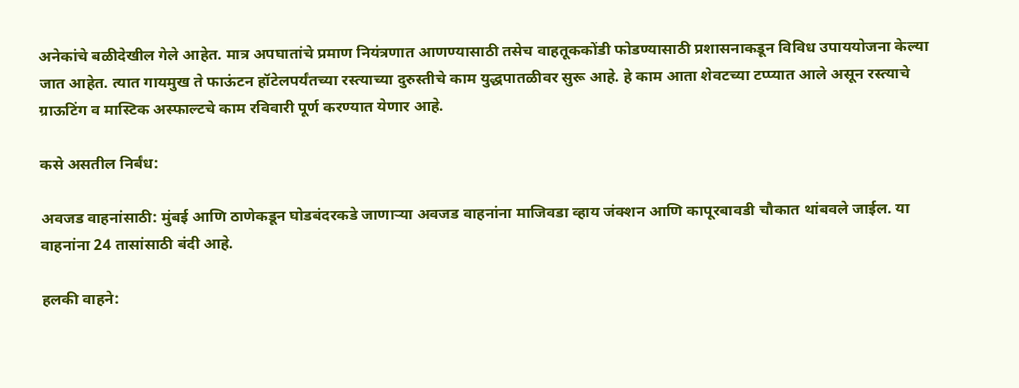अनेकांचे बळीदेखील गेले आहेत. मात्र अपघातांचे प्रमाण नियंत्रणात आणण्यासाठी तसेच वाहतूककोंडी फोडण्यासाठी प्रशासनाकडून विविध उपाययोजना केल्या जात आहेत. त्यात गायमुख ते फाऊंटन हॉटेलपर्यंतच्या रस्त्याच्या दुरुस्तीचे काम युद्धपातळीवर सुरू आहे. हे काम आता शेवटच्या टप्प्यात आले असून रस्त्याचे ग्राऊटिंग व मास्टिक अस्फाल्टचे काम रविवारी पूर्ण करण्यात येणार आहे.

कसे असतील निर्बंध:

अवजड वाहनांसाठी: मुंबई आणि ठाणेकडून घोडबंदरकडे जाणाऱ्या अवजड वाहनांना माजिवडा व्हाय जंक्शन आणि कापूरबावडी चौकात थांबवले जाईल. या वाहनांना 24 तासांसाठी बंदी आहे.

हलकी वाहने: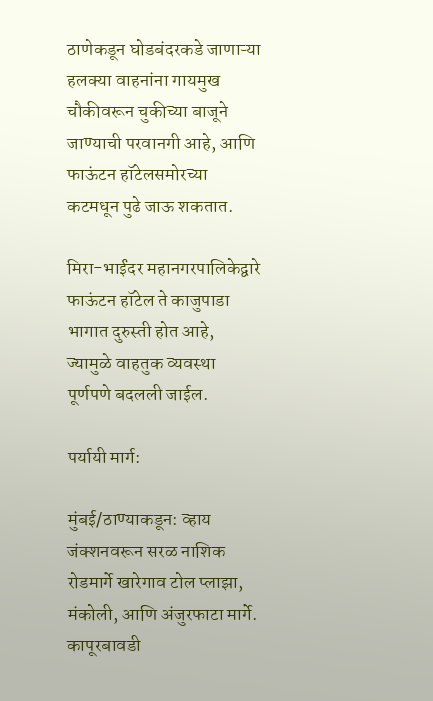ठाणेकडून घोडबंदरकडे जाणाऱ्या हलक्या वाहनांना गायमुख चौकीवरून चुकीच्या बाजूने जाण्याची परवानगी आहे, आणि फाऊंटन हॉटेलसमोरच्या कटमधून पुढे जाऊ शकतात.

मिरा-भाईंदर महानगरपालिकेद्वारे फाऊंटन हॉटेल ते काजुपाडा भागात दुरुस्ती होत आहे, ज्यामुळे वाहतुक व्यवस्था पूर्णपणे बदलली जाईल.

पर्यायी मार्ग:

मुंबई/ठाण्याकडून: व्हाय जंक्शनवरून सरळ नाशिक रोडमार्गे खारेगाव टोल प्लाझा, मंकोली, आणि अंजुरफाटा मार्गे. कापूरबावडी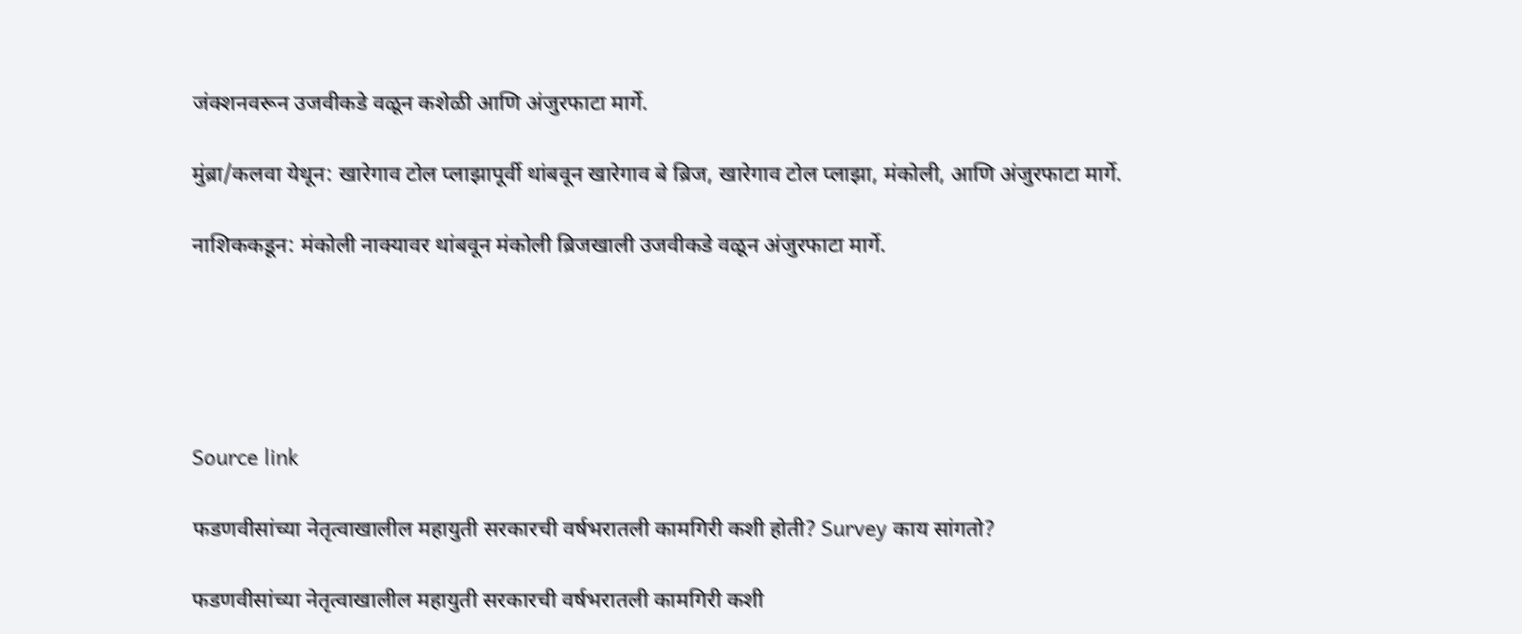जंक्शनवरून उजवीकडे वळून कशेळी आणि अंजुरफाटा मार्गे.

मुंब्रा/कलवा येथून: खारेगाव टोल प्लाझापूर्वी थांबवून खारेगाव बे ब्रिज, खारेगाव टोल प्लाझा, मंकोली, आणि अंजुरफाटा मार्गे.

नाशिककडून: मंकोली नाक्यावर थांबवून मंकोली ब्रिजखाली उजवीकडे वळून अंजुरफाटा मार्गे.





Source link

फडणवीसांच्या नेतृत्वाखालील महायुती सरकारची वर्षभरातली कामगिरी कशी होती? Survey काय सांगतो?

फडणवीसांच्या नेतृत्वाखालील महायुती सरकारची वर्षभरातली कामगिरी कशी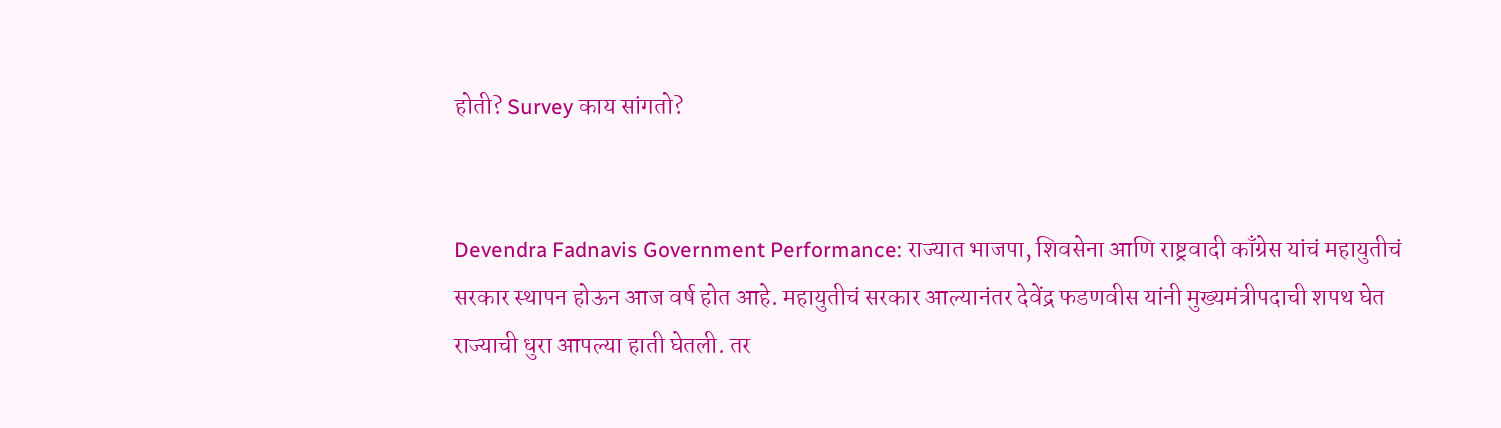होती? Survey काय सांगतो?


Devendra Fadnavis Government Performance: राज्यात भाजपा, शिवसेना आणि राष्ट्रवादी काँग्रेस यांचं महायुतीचं सरकार स्थापन होऊन आज वर्ष होत आहे. महायुतीचं सरकार आल्यानंतर देवेंद्र फडणवीस यांनी मुख्यमंत्रीपदाची शपथ घेत राज्याची धुरा आपल्या हाती घेतली. तर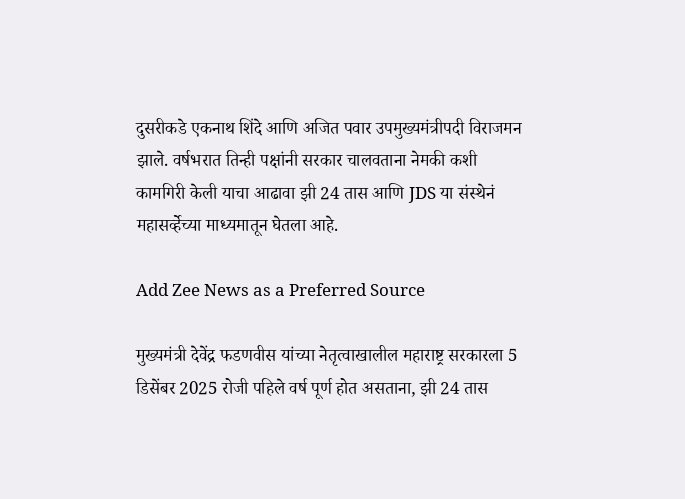दुसरीकडे एकनाथ शिंदे आणि अजित पवार उपमुख्यमंत्रीपदी विराजमन झाले. वर्षभरात तिन्ही पक्षांनी सरकार चालवताना नेमकी कशी कामगिरी केली याचा आढावा झी 24 तास आणि JDS या संस्थेनं महासर्व्हेच्या माध्यमातून घेतला आहे.

Add Zee News as a Preferred Source

मुख्यमंत्री देवेंद्र फडणवीस यांच्या नेतृत्वाखालील महाराष्ट्र सरकारला 5 डिसेंबर 2025 रोजी पहिले वर्ष पूर्ण होत असताना, झी 24 तास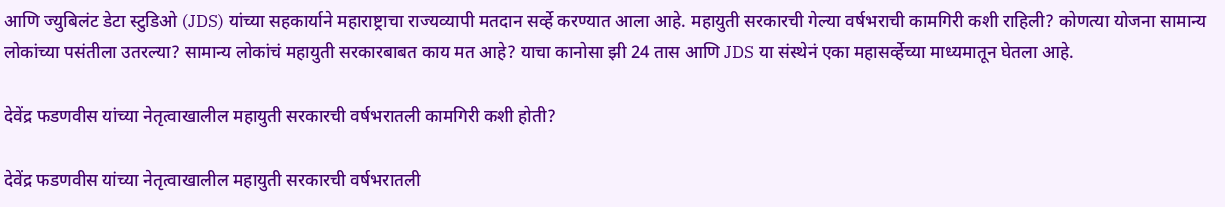आणि ज्युबिलंट डेटा स्टुडिओ (JDS) यांच्या सहकार्याने महाराष्ट्राचा राज्यव्यापी मतदान सर्व्हे करण्यात आला आहे. महायुती सरकारची गेल्या वर्षभराची कामगिरी कशी राहिली? कोणत्या योजना सामान्य लोकांच्या पसंतीला उतरल्या? सामान्य लोकांचं महायुती सरकारबाबत काय मत आहे? याचा कानोसा झी 24 तास आणि JDS या संस्थेनं एका महासर्व्हेच्या माध्यमातून घेतला आहे.

देवेंद्र फडणवीस यांच्या नेतृत्वाखालील महायुती सरकारची वर्षभरातली कामगिरी कशी होती?

देवेंद्र फडणवीस यांच्या नेतृत्वाखालील महायुती सरकारची वर्षभरातली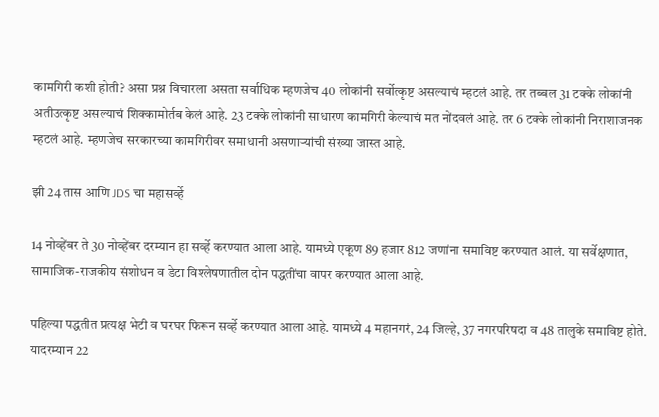कामगिरी कशी होती? असा प्रश्न विचारला असता सर्वाधिक म्हणजेच 40 लोकांनी सर्वोत्कृष्ट असल्याचं म्हटलं आहे. तर तब्बल 31 टक्के लोकांनी अतीउत्कृष्ट असल्याचं शिक्कामोर्तब केलं आहे. 23 टक्के लोकांनी साधारण कामगिरी केल्याचं मत नोंदवलं आहे. तर 6 टक्के लोकांनी निराशाजनक म्हटलं आहे. म्हणजेच सरकारच्या कामगिरीवर समाधानी असणाऱ्यांची संख्या जास्त आहे.

झी 24 तास आणि JDS चा महासर्व्हे

14 नोव्हेंबर ते 30 नोव्हेंबर दरम्यान हा सर्व्हे करण्यात आला आहे. यामध्ये एकूण 89 हजार 812 जणांना समाविष्ट करण्यात आलं. या सर्वेक्षणात, सामाजिक-राजकीय संशोधन व डेटा विश्लेषणातील दोन पद्धतींचा वापर करण्यात आला आहे.

पहिल्या पद्धतीत प्रत्यक्ष भेटी व घरघर फिरून सर्व्हे करण्यात आला आहे. यामध्ये 4 महानगरं, 24 जिल्हे, 37 नगरपरिषदा व 48 तालुके समाविष्ट होते. यादरम्यान 22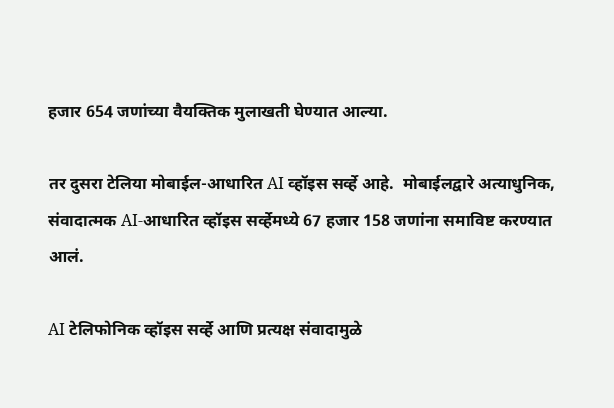हजार 654 जणांच्या वैयक्तिक मुलाखती घेण्यात आल्या.

तर दुसरा टेलिया मोबाईल-आधारित AI व्हॉइस सर्व्हे आहे.  मोबाईलद्वारे अत्याधुनिक, संवादात्मक AI-आधारित व्हॉइस सर्व्हेमध्ये 67 हजार 158 जणांना समाविष्ट करण्यात आलं.

AI टेलिफोनिक व्हॉइस सर्व्हे आणि प्रत्यक्ष संवादामुळे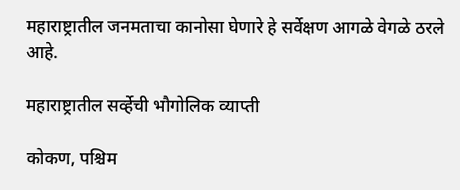महाराष्ट्रातील जनमताचा कानोसा घेणारे हे सर्वेक्षण आगळे वेगळे ठरले आहे.

महाराष्ट्रातील सर्व्हेची भौगोलिक व्याप्ती

कोकण, पश्चिम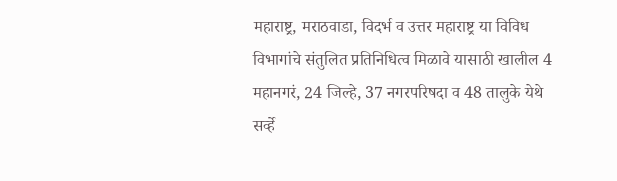महाराष्ट्र, मराठवाडा, विदर्भ व उत्तर महाराष्ट्र या विविध विभागांचे संतुलित प्रतिनिधित्व मिळावे यासाठी खालील 4 महानगरं, 24 जिल्हे, 37 नगरपरिषदा व 48 तालुके येथे सर्व्हे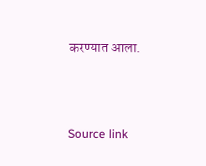करण्यात आला.





Source link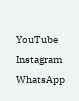YouTube
Instagram
WhatsApp